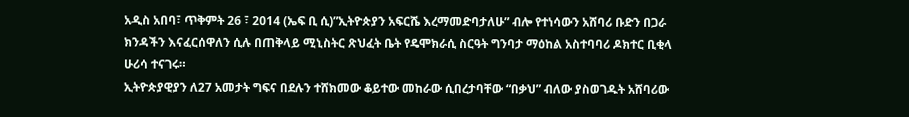አዲስ አበባ፣ ጥቅምት 26 ፣ 2014 (ኤፍ ቢ ሲ)”ኢትዮጵያን አፍርሼ እረማመድባታለሁ” ብሎ የተነሳውን አሸባሪ ቡድን በጋራ ክንዳችን እናፈርሰዋለን ሲሉ በጠቅላይ ሚኒስትር ጽህፈት ቤት የዴሞክራሲ ስርዓት ግንባታ ማዕከል አስተባባሪ ዶክተር ቢቂላ ሁሪሳ ተናገሩ።
ኢትዮጵያዊያን ለ27 አመታት ግፍና በደሉን ተሸክመው ቆይተው መከራው ሲበረታባቸው “በቃህ” ብለው ያስወገዱት አሸባሪው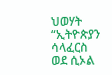ህወሃት “ኢትዮጵያን ሳላፈርስ ወደ ሲኦል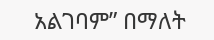አልገባም” በማለት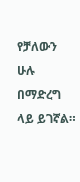የቻለውን ሁሉ በማድረግ ላይ ይገኛል።